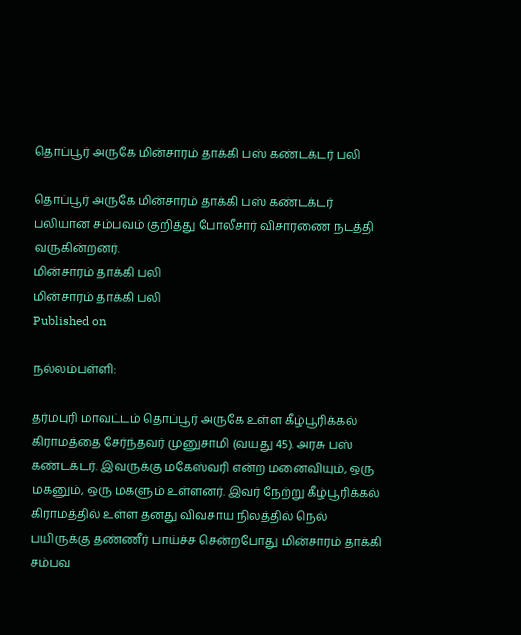தொப்பூர் அருகே மின்சாரம் தாக்கி பஸ் கண்டக்டர் பலி

தொப்பூர் அருகே மின்சாரம் தாக்கி பஸ் கண்டக்டர் பலியான சம்பவம் குறித்து போலீசார் விசாரணை நடத்தி வருகின்றனர்.
மின்சாரம் தாக்கி பலி
மின்சாரம் தாக்கி பலி
Published on

நல்லம்பள்ளி:

தர்மபுரி மாவட்டம் தொப்பூர் அருகே உள்ள கீழ்பூரிக்கல் கிராமத்தை சேர்ந்தவர் முனுசாமி (வயது 45). அரசு பஸ் கண்டக்டர். இவருக்கு மகேஸ்வரி என்ற மனைவியும், ஒரு மகனும், ஒரு மகளும் உள்ளனர். இவர் நேற்று கீழ்பூரிக்கல் கிராமத்தில் உள்ள தனது விவசாய நிலத்தில் நெல் பயிருக்கு தண்ணீர் பாய்ச்ச சென்றபோது மின்சாரம் தாக்கி சம்பவ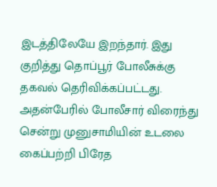இடத்திலேயே இறந்தார். இது குறித்து தொப்பூர் போலீசுக்கு தகவல் தெரிவிக்கப்பட்டது. அதன்பேரில் போலீசார் விரைந்து சென்று முனுசாமியின் உடலை கைப்பற்றி பிரேத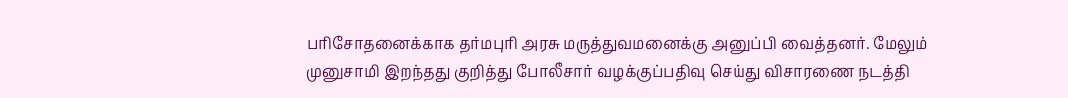பரிசோதனைக்காக தர்மபுரி அரசு மருத்துவமனைக்கு அனுப்பி வைத்தனர். மேலும் முனுசாமி இறந்தது குறித்து போலீசார் வழக்குப்பதிவு செய்து விசாரணை நடத்தி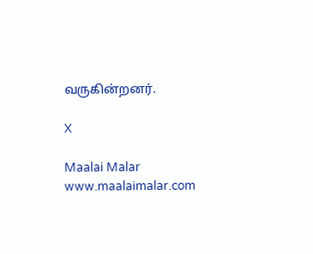வருகின்றனர்.

X

Maalai Malar
www.maalaimalar.com